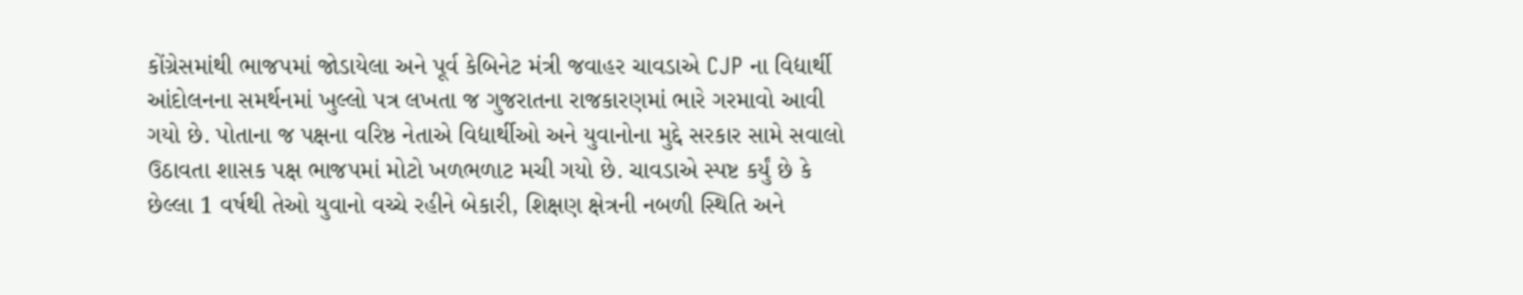કોંગ્રેસમાંથી ભાજપમાં જોડાયેલા અને પૂર્વ કેબિનેટ મંત્રી જવાહર ચાવડાએ CJP ના વિદ્યાર્થી આંદોલનના સમર્થનમાં ખુલ્લો પત્ર લખતા જ ગુજરાતના રાજકારણમાં ભારે ગરમાવો આવી ગયો છે. પોતાના જ પક્ષના વરિષ્ઠ નેતાએ વિદ્યાર્થીઓ અને યુવાનોના મુદ્દે સરકાર સામે સવાલો ઉઠાવતા શાસક પક્ષ ભાજપમાં મોટો ખળભળાટ મચી ગયો છે. ચાવડાએ સ્પષ્ટ કર્યું છે કે છેલ્લા 1 વર્ષથી તેઓ યુવાનો વચ્ચે રહીને બેકારી, શિક્ષણ ક્ષેત્રની નબળી સ્થિતિ અને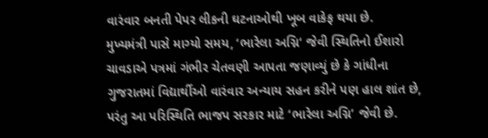વારંવાર બનતી પેપર લીકની ઘટનાઓથી ખૂબ વાકેફ થયા છે.
મુખ્યમંત્રી પાસે માગ્યો સમય, ‘ભારેલા અગ્નિ‘ જેવી સ્થિતિનો ઈશારો
ચાવડાએ પત્રમાં ગંભીર ચેતવણી આપતા જણાવ્યું છે કે ગાંધીના ગુજરાતમાં વિદ્યાર્થીઓ વારંવાર અન્યાય સહન કરીને પણ હાલ શાંત છે, પરંતુ આ પરિસ્થિતિ ભાજપ સરકાર માટે ‘ભારેલા અગ્નિ’ જેવી છે.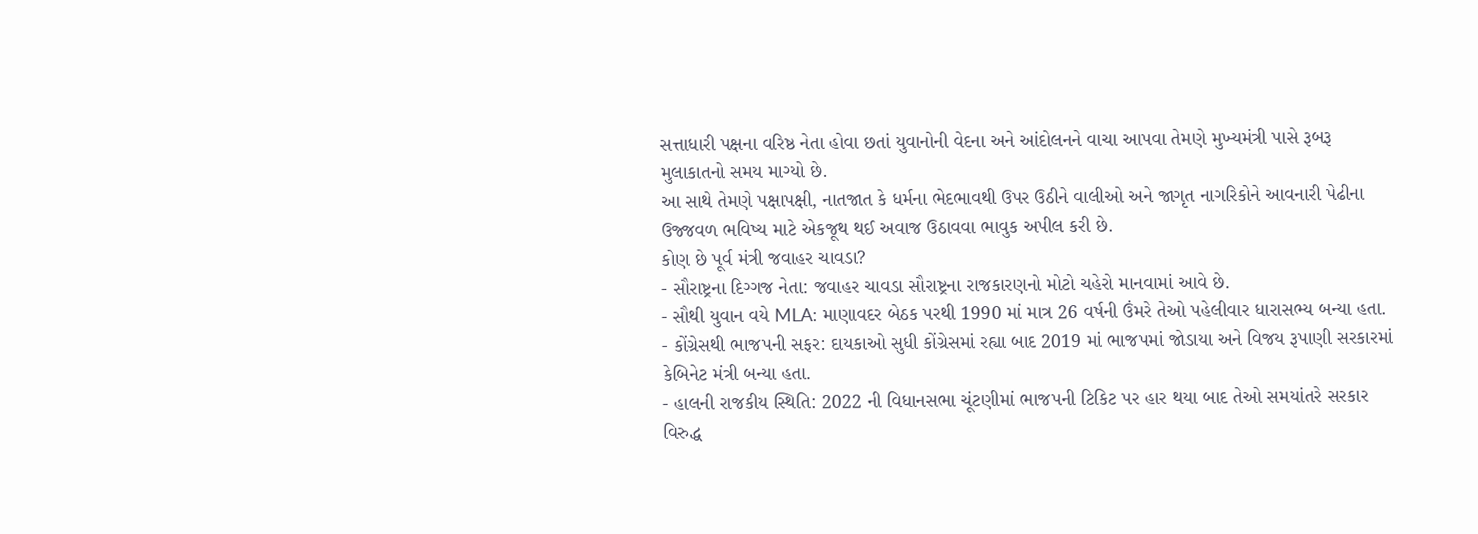સત્તાધારી પક્ષના વરિષ્ઠ નેતા હોવા છતાં યુવાનોની વેદના અને આંદોલનને વાચા આપવા તેમણે મુખ્યમંત્રી પાસે રૂબરૂ મુલાકાતનો સમય માગ્યો છે.
આ સાથે તેમણે પક્ષાપક્ષી, નાતજાત કે ધર્મના ભેદભાવથી ઉપર ઉઠીને વાલીઓ અને જાગૃત નાગરિકોને આવનારી પેઢીના ઉજ્જવળ ભવિષ્ય માટે એકજૂથ થઈ અવાજ ઉઠાવવા ભાવુક અપીલ કરી છે.
કોણ છે પૂર્વ મંત્રી જવાહર ચાવડા?
- સૌરાષ્ટ્રના દિગ્ગજ નેતા: જવાહર ચાવડા સૌરાષ્ટ્રના રાજકારણનો મોટો ચહેરો માનવામાં આવે છે.
- સૌથી યુવાન વયે MLA: માણાવદર બેઠક પરથી 1990 માં માત્ર 26 વર્ષની ઉંમરે તેઓ પહેલીવાર ધારાસભ્ય બન્યા હતા.
- કોંગ્રેસથી ભાજપની સફર: દાયકાઓ સુધી કોંગ્રેસમાં રહ્યા બાદ 2019 માં ભાજપમાં જોડાયા અને વિજય રૂપાણી સરકારમાં કેબિનેટ મંત્રી બન્યા હતા.
- હાલની રાજકીય સ્થિતિ: 2022 ની વિધાનસભા ચૂંટણીમાં ભાજપની ટિકિટ પર હાર થયા બાદ તેઓ સમયાંતરે સરકાર વિરુદ્ધ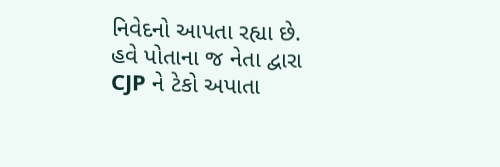નિવેદનો આપતા રહ્યા છે.
હવે પોતાના જ નેતા દ્વારા CJP ને ટેકો અપાતા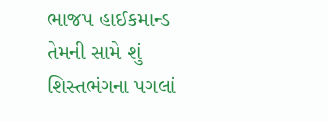ભાજપ હાઈકમાન્ડ તેમની સામે શું શિસ્તભંગના પગલાં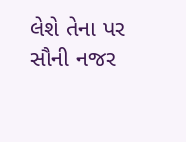લેશે તેના પર સૌની નજર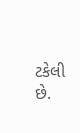ટકેલી છે.